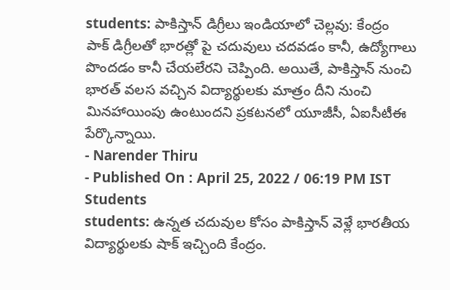students: పాకిస్తాన్ డిగ్రీలు ఇండియాలో చెల్లవు: కేంద్రం
పాక్ డిగ్రీలతో భారత్లో పై చదువులు చదవడం కానీ, ఉద్యోగాలు పొందడం కానీ చేయలేరని చెప్పింది. అయితే, పాకిస్తాన్ నుంచి భారత్ వలస వచ్చిన విద్యార్థులకు మాత్రం దీని నుంచి మినహాయింపు ఉంటుందని ప్రకటనలో యూజీసీ, ఏఐసీటీఈ పేర్కొన్నాయి.
- Narender Thiru
- Published On : April 25, 2022 / 06:19 PM IST
Students
students: ఉన్నత చదువుల కోసం పాకిస్తాన్ వెళ్లే భారతీయ విద్యార్థులకు షాక్ ఇచ్చింది కేంద్రం.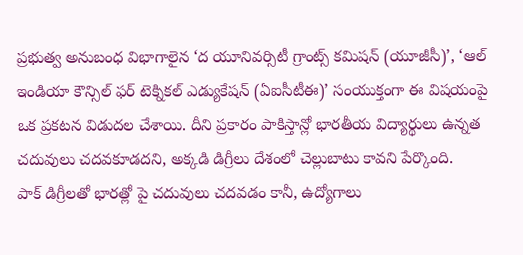ప్రభుత్వ అనుబంధ విభాగాలైన ‘ద యూనివర్సిటీ గ్రాంట్స్ కమిషన్ (యూజీసీ)’, ‘ఆల్ ఇండియా కౌన్సిల్ ఫర్ టెక్నికల్ ఎడ్యుకేషన్ (ఏఐసీటీఈ)’ సంయుక్తంగా ఈ విషయంపై ఒక ప్రకటన విడుదల చేశాయి. దీని ప్రకారం పాకిస్తాన్లో భారతీయ విద్యార్థులు ఉన్నత చదువులు చదవకూడదని, అక్కడి డిగ్రీలు దేశంలో చెల్లుబాటు కావని పేర్కొంది.
పాక్ డిగ్రీలతో భారత్లో పై చదువులు చదవడం కానీ, ఉద్యోగాలు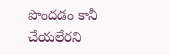పొందడం కానీ చేయలేరని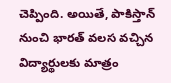చెప్పింది. అయితే, పాకిస్తాన్ నుంచి భారత్ వలస వచ్చిన విద్యార్థులకు మాత్రం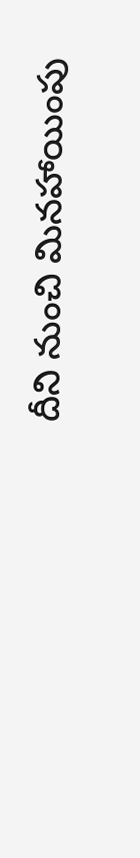దీని నుంచి మినహాయింపు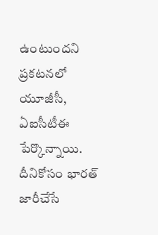ఉంటుందని ప్రకటనలో యూజీసీ, ఏఐసీటీఈ పేర్కొన్నాయి. దీనికోసం భారత్ జారీచేసే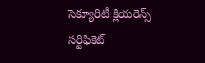సెక్యూరిటీ క్లియరెన్స్ సర్టిఫికెట్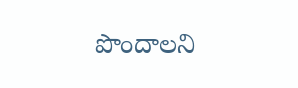పొందాలని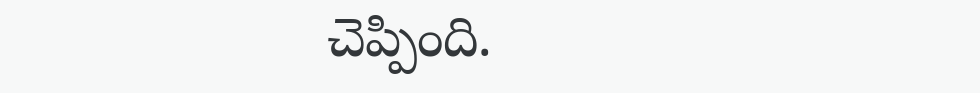చెప్పింది.